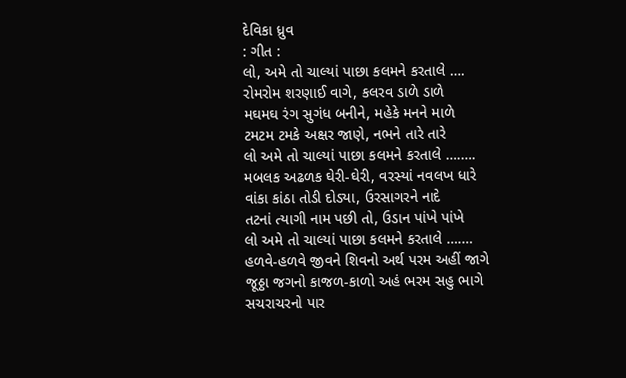દેવિકા ધ્રુવ
: ગીત :
લો, અમે તો ચાલ્યાં પાછા કલમને કરતાલે ….
રોમરોમ શરણાઈ વાગે, કલરવ ડાળે ડાળે
મઘમઘ રંગ સુગંધ બનીને, મહેકે મનને માળે
ટમટમ ટમકે અક્ષર જાણે, નભને તારે તારે
લો અમે તો ચાલ્યાં પાછા કલમને કરતાલે ….….
મબલક અઢળક ઘેરી-ઘેરી, વરસ્યાં નવલખ ધારે
વાંકા કાંઠા તોડી દોડ્યા, ઉરસાગરને નાદે
તટનાં ત્યાગી નામ પછી તો, ઉડાન પાંખે પાંખે
લો અમે તો ચાલ્યાં પાછા કલમને કરતાલે ….…
હળવે-હળવે જીવને શિવનો અર્થ પરમ અહીં જાગે
જૂઠ્ઠા જગનો કાજળ-કાળો અહં ભરમ સહુ ભાગે
સચરાચરનો પાર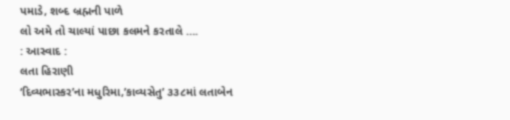પમાડે, શબ્દ બ્રહ્મની પાળે
લો અમે તો ચાલ્યાં પાછા કલમને કરતાલે ….
: આસ્વાદ :
લતા હિરાણી
‘દિવ્યભાસ્કર’ના મધુરિમા,’કાવ્યસેતુ’ ૩૩૮માં લતાબેન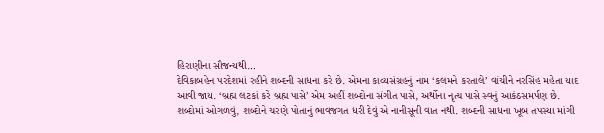હિરાણીના સૌજન્યથી…
દેવિકાબહેન પરદેશમાં રહીને શબ્દની સાધના કરે છે. એમના કાવ્યસંગ્રહનું નામ ‘કલમને કરતાલે’ વાંચીને નરસિંહ મહેતા યાદ આવી જાય. ‘બ્રહ્મ લટકાં કરે બ્રહ્મ પાસે’ એમ અહીં શબ્દોના સંગીત પાસે, અર્થોના નૃત્ય પાસે સ્વનું આકંઠસમર્પણ છે. શબ્દોમાં ઓગળવું, શબ્દોને ચરણે પોતાનું ભાવજગત ધરી દેવું એ નાનીસૂની વાત નથી. શબ્દની સાધના ખૂબ તપસ્યા માંગી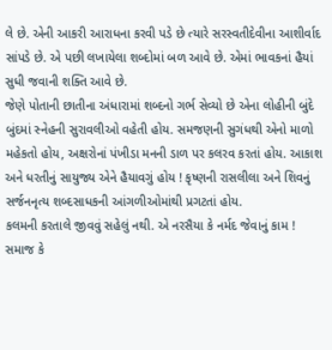લે છે. એની આકરી આરાધના કરવી પડે છે ત્યારે સરસ્વતીદેવીના આશીર્વાદ સાંપડે છે. એ પછી લખાયેલા શબ્દોમાં બળ આવે છે. એમાં ભાવકનાં હૈયાં સુધી જવાની શક્તિ આવે છે.
જેણે પોતાની છાતીના અંધારામાં શબ્દનો ગર્ભ સેવ્યો છે એના લોહીની બુંદે બુંદમાં સ્નેહની સુરાવલીઓ વહેતી હોય. સમજણની સુગંધથી એનો માળો મહેકતો હોય, અક્ષરોનાં પંખીડા મનની ડાળ પર કલરવ કરતાં હોય. આકાશ અને ધરતીનું સાયુજ્ય એને હૈયાવગું હોય ! કૃષ્ણની રાસલીલા અને શિવનું સર્જનનૃત્ય શબ્દસાધકની આંગળીઓમાંથી પ્રગટતાં હોય.
કલમની કરતાલે જીવવું સહેલું નથી. એ નરસૈયા કે નર્મદ જેવાનું કામ ! સમાજ કે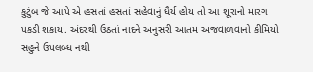કુટુંબ જે આપે એ હસતાં હસતાં સહેવાનું ધૈર્ય હોય તો આ શૂરાનો મારગ પકડી શકાય. અંદરથી ઉઠતાં નાદને અનુસરી આતમ અજવાળવાનો કીમિયો સહુને ઉપલબ્ધ નથી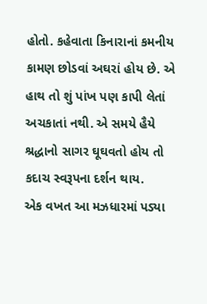હોતો. કહેવાતા કિનારાનાં કમનીય કામણ છોડવાં અઘરાં હોય છે. એ હાથ તો શું પાંખ પણ કાપી લેતાં અચકાતાં નથી. એ સમયે હૈયે શ્રદ્ધાનો સાગર ઘૂઘવતો હોય તો કદાચ સ્વરૂપના દર્શન થાય.
એક વખત આ મઝધારમાં પડ્યા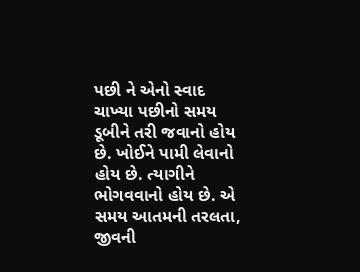પછી ને એનો સ્વાદ ચાખ્યા પછીનો સમય ડૂબીને તરી જવાનો હોય છે. ખોઈને પામી લેવાનો હોય છે. ત્યાગીને ભોગવવાનો હોય છે. એ સમય આતમની તરલતા, જીવની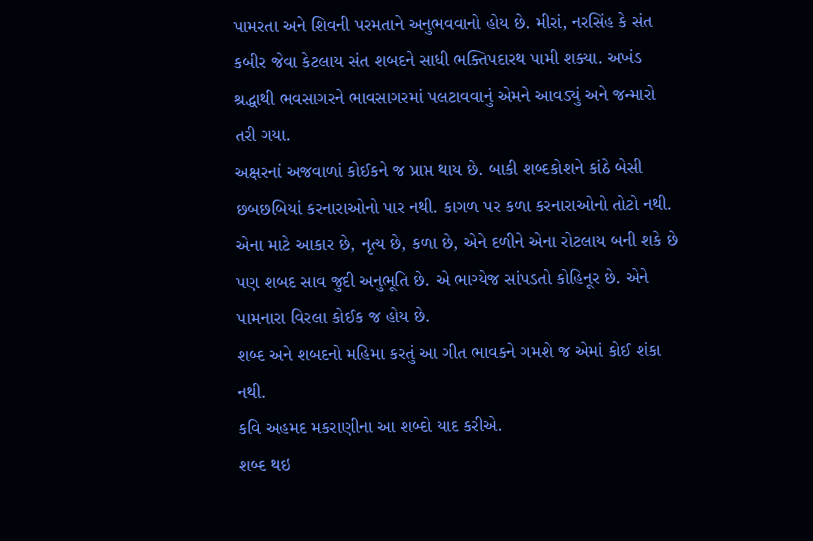પામરતા અને શિવની પરમતાને અનુભવવાનો હોય છે. મીરાં, નરસિંહ કે સંત કબીર જેવા કેટલાય સંત શબદને સાધી ભક્તિપદારથ પામી શક્યા. અખંડ શ્રદ્ધાથી ભવસાગરને ભાવસાગરમાં પલટાવવાનું એમને આવડ્યું અને જન્મારો તરી ગયા.
અક્ષરનાં અજવાળાં કોઈકને જ પ્રાપ્ત થાય છે. બાકી શબ્દકોશને કાંઠે બેસી છબછબિયાં કરનારાઓનો પાર નથી. કાગળ પર કળા કરનારાઓનો તોટો નથી. એના માટે આકાર છે, નૃત્ય છે, કળા છે, એને દળીને એના રોટલાય બની શકે છે પણ શબદ સાવ જુદી અનુભૂતિ છે. એ ભાગ્યેજ સાંપડતો કોહિનૂર છે. એને પામનારા વિરલા કોઈક જ હોય છે.
શબ્દ અને શબદનો મહિમા કરતું આ ગીત ભાવકને ગમશે જ એમાં કોઈ શંકા નથી.
કવિ અહમદ મકરાણીના આ શબ્દો યાદ કરીએ.
શબ્દ થઇ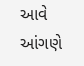આવે આંગણે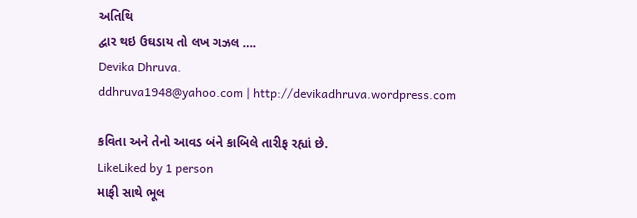અતિથિ
દ્વાર થઇ ઉઘડાય તો લખ ગઝલ ….
Devika Dhruva.
ddhruva1948@yahoo.com | http://devikadhruva.wordpress.com

કવિતા અને તેનો આવડ બંને કાબિલે તારીફ રહ્યાં છે.
LikeLiked by 1 person
માફી સાથે ભૂલ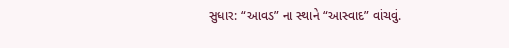સુધાર: “આવડ” ના સ્થાને “આસ્વાદ” વાંચવું.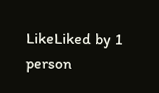LikeLiked by 1 person